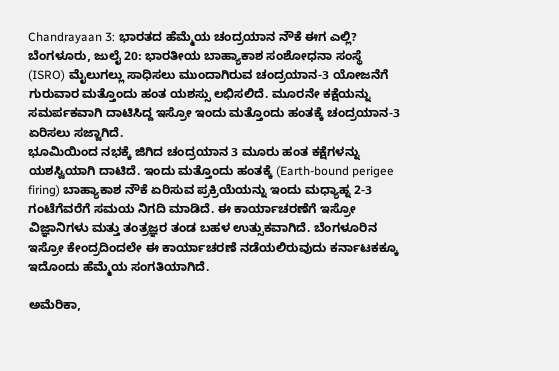Chandrayaan 3: ಭಾರತದ ಹೆಮ್ಮೆಯ ಚಂದ್ರಯಾನ ನೌಕೆ ಈಗ ಎಲ್ಲಿ?
ಬೆಂಗಳೂರು, ಜುಲೈ 20: ಭಾರತೀಯ ಬಾಹ್ಯಾಕಾಶ ಸಂಶೋಧನಾ ಸಂಸ್ಥೆ (ISRO) ಮೈಲುಗಲ್ಲು ಸಾಧಿಸಲು ಮುಂದಾಗಿರುವ ಚಂದ್ರಯಾನ-3 ಯೋಜನೆಗೆ ಗುರುವಾರ ಮತ್ತೊಂದು ಹಂತ ಯಶಸ್ಸು ಲಭಿಸಲಿದೆ. ಮೂರನೇ ಕಕ್ಷೆಯನ್ನು ಸಮರ್ಪಕವಾಗಿ ದಾಟಿಸಿದ್ದ ಇಸ್ರೋ ಇಂದು ಮತ್ತೊಂದು ಹಂತಕ್ಕೆ ಚಂದ್ರಯಾನ-3 ಏರಿಸಲು ಸಜ್ಜಾಗಿದೆ.
ಭೂಮಿಯಿಂದ ನಭಕ್ಕೆ ಜಿಗಿದ ಚಂದ್ರಯಾನ 3 ಮೂರು ಹಂತ ಕಕ್ಷೆಗಳನ್ನು ಯಶಸ್ವಿಯಾಗಿ ದಾಟಿದೆ. ಇಂದು ಮತ್ತೊಂದು ಹಂತಕ್ಕೆ (Earth-bound perigee firing) ಬಾಹ್ಯಾಕಾಶ ನೌಕೆ ಏರಿಸುವ ಪ್ರಕ್ರಿಯೆಯನ್ನು ಇಂದು ಮಧ್ಯಾಹ್ನ 2-3 ಗಂಟೆಗೆವರೆಗೆ ಸಮಯ ನಿಗದಿ ಮಾಡಿದೆ. ಈ ಕಾರ್ಯಾಚರಣೆಗೆ ಇಸ್ರೋ ವಿಜ್ಞಾನಿಗಳು ಮತ್ತು ತಂತ್ರಜ್ಞರ ತಂಡ ಬಹಳ ಉತ್ಸುಕವಾಗಿದೆ. ಬೆಂಗಳೂರಿನ ಇಸ್ರೋ ಕೇಂದ್ರದಿಂದಲೇ ಈ ಕಾರ್ಯಾಚರಣೆ ನಡೆಯಲಿರುವುದು ಕರ್ನಾಟಕಕ್ಕೂ ಇದೊಂದು ಹೆಮ್ಮೆಯ ಸಂಗತಿಯಾಗಿದೆ.

ಅಮೆರಿಕಾ,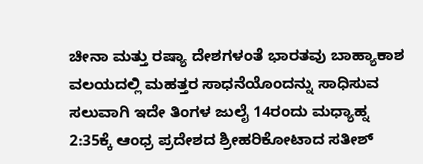ಚೀನಾ ಮತ್ತು ರಷ್ಯಾ ದೇಶಗಳಂತೆ ಭಾರತವು ಬಾಹ್ಯಾಕಾಶ ವಲಯದಲ್ಲಿ ಮಹತ್ತರ ಸಾಧನೆಯೊಂದನ್ನು ಸಾಧಿಸುವ ಸಲುವಾಗಿ ಇದೇ ತಿಂಗಳ ಜುಲೈ 14ರಂದು ಮಧ್ಯಾಹ್ನ 2:35ಕ್ಕೆ ಆಂಧ್ರ ಪ್ರದೇಶದ ಶ್ರೀಹರಿಕೋಟಾದ ಸತೀಶ್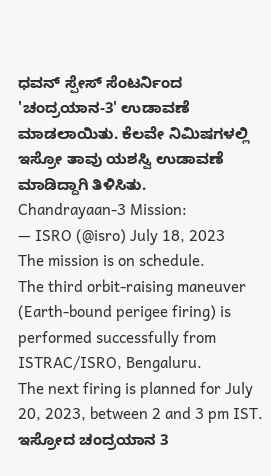ಧವನ್ ಸ್ಪೇಸ್ ಸೆಂಟರ್ನಿಂದ 'ಚಂದ್ರಯಾನ-3' ಉಡಾವಣೆ ಮಾಡಲಾಯಿತು. ಕೆಲವೇ ನಿಮಿಷಗಳಲ್ಲಿ ಇಸ್ರೋ ತಾವು ಯಶಸ್ವಿ ಉಡಾವಣೆ ಮಾಡಿದ್ದಾಗಿ ತಿಳಿಸಿತು.
Chandrayaan-3 Mission:
— ISRO (@isro) July 18, 2023
The mission is on schedule.
The third orbit-raising maneuver (Earth-bound perigee firing) is performed successfully from ISTRAC/ISRO, Bengaluru.
The next firing is planned for July 20, 2023, between 2 and 3 pm IST.
ಇಸ್ರೋದ ಚಂದ್ರಯಾನ 3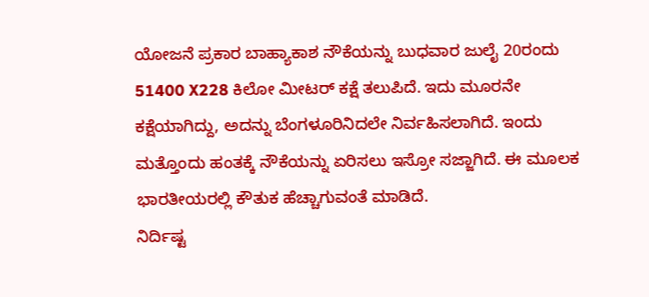ಯೋಜನೆ ಪ್ರಕಾರ ಬಾಹ್ಯಾಕಾಶ ನೌಕೆಯನ್ನು ಬುಧವಾರ ಜುಲೈ 20ರಂದು 51400 X228 ಕಿಲೋ ಮೀಟರ್ ಕಕ್ಷೆ ತಲುಪಿದೆ. ಇದು ಮೂರನೇ ಕಕ್ಷೆಯಾಗಿದ್ದು, ಅದನ್ನು ಬೆಂಗಳೂರಿನಿದಲೇ ನಿರ್ವಹಿಸಲಾಗಿದೆ. ಇಂದು ಮತ್ತೊಂದು ಹಂತಕ್ಕೆ ನೌಕೆಯನ್ನು ಏರಿಸಲು ಇಸ್ರೋ ಸಜ್ಜಾಗಿದೆ. ಈ ಮೂಲಕ ಭಾರತೀಯರಲ್ಲಿ ಕೌತುಕ ಹೆಚ್ಚಾಗುವಂತೆ ಮಾಡಿದೆ.
ನಿರ್ದಿಷ್ಟ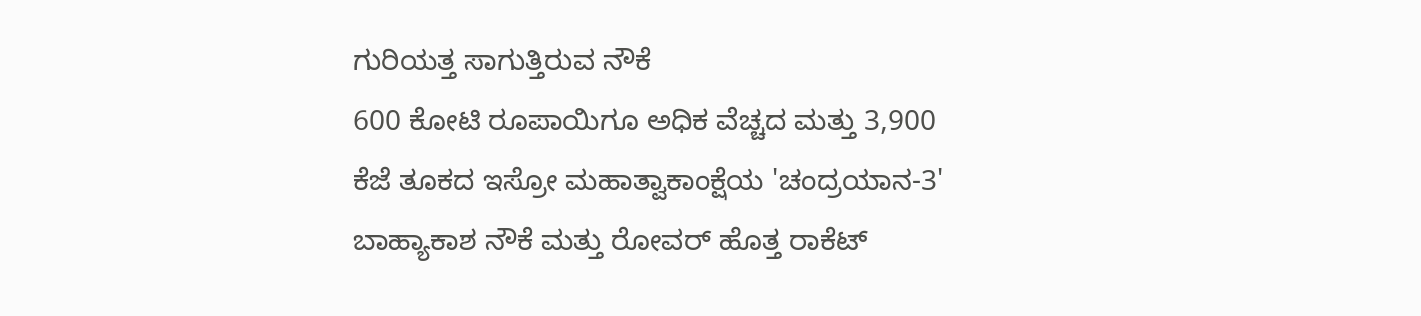ಗುರಿಯತ್ತ ಸಾಗುತ್ತಿರುವ ನೌಕೆ
600 ಕೋಟಿ ರೂಪಾಯಿಗೂ ಅಧಿಕ ವೆಚ್ಚದ ಮತ್ತು 3,900 ಕೆಜೆ ತೂಕದ ಇಸ್ರೋ ಮಹಾತ್ವಾಕಾಂಕ್ಷೆಯ 'ಚಂದ್ರಯಾನ-3' ಬಾಹ್ಯಾಕಾಶ ನೌಕೆ ಮತ್ತು ರೋವರ್ ಹೊತ್ತ ರಾಕೆಟ್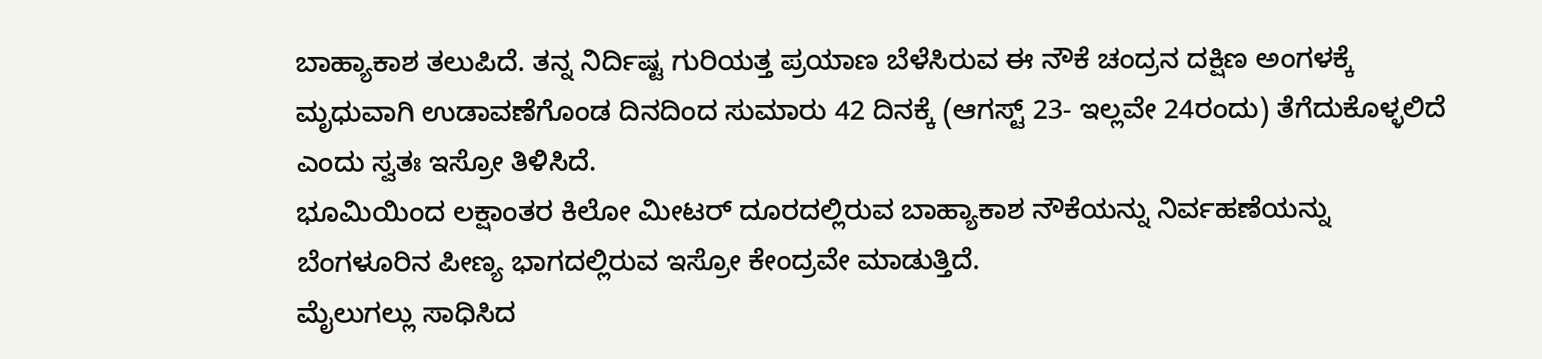ಬಾಹ್ಯಾಕಾಶ ತಲುಪಿದೆ. ತನ್ನ ನಿರ್ದಿಷ್ಟ ಗುರಿಯತ್ತ ಪ್ರಯಾಣ ಬೆಳೆಸಿರುವ ಈ ನೌಕೆ ಚಂದ್ರನ ದಕ್ಷಿಣ ಅಂಗಳಕ್ಕೆ ಮೃಧುವಾಗಿ ಉಡಾವಣೆಗೊಂಡ ದಿನದಿಂದ ಸುಮಾರು 42 ದಿನಕ್ಕೆ (ಆಗಸ್ಟ್ 23- ಇಲ್ಲವೇ 24ರಂದು) ತೆಗೆದುಕೊಳ್ಳಲಿದೆ ಎಂದು ಸ್ವತಃ ಇಸ್ರೋ ತಿಳಿಸಿದೆ.
ಭೂಮಿಯಿಂದ ಲಕ್ಷಾಂತರ ಕಿಲೋ ಮೀಟರ್ ದೂರದಲ್ಲಿರುವ ಬಾಹ್ಯಾಕಾಶ ನೌಕೆಯನ್ನು ನಿರ್ವಹಣೆಯನ್ನು ಬೆಂಗಳೂರಿನ ಪೀಣ್ಯ ಭಾಗದಲ್ಲಿರುವ ಇಸ್ರೋ ಕೇಂದ್ರವೇ ಮಾಡುತ್ತಿದೆ.
ಮೈಲುಗಲ್ಲು ಸಾಧಿಸಿದ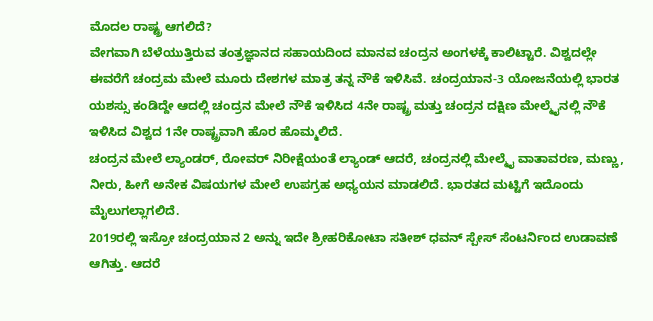ಮೊದಲ ರಾಷ್ಟ್ರ ಆಗಲಿದೆ?
ವೇಗವಾಗಿ ಬೆಳೆಯುತ್ತಿರುವ ತಂತ್ರಜ್ಞಾನದ ಸಹಾಯದಿಂದ ಮಾನವ ಚಂದ್ರನ ಅಂಗಳಕ್ಕೆ ಕಾಲಿಟ್ಟಾರೆ. ವಿಶ್ವದಲ್ಲೇ ಈವರೆಗೆ ಚಂದ್ರಮ ಮೇಲೆ ಮೂರು ದೇಶಗಳ ಮಾತ್ರ ತನ್ನ ನೌಕೆ ಇಳಿಸಿವೆ. ಚಂದ್ರಯಾನ-3 ಯೋಜನೆಯಲ್ಲಿ ಭಾರತ ಯಶಸ್ಸು ಕಂಡಿದ್ದೇ ಆದಲ್ಲಿ ಚಂದ್ರನ ಮೇಲೆ ನೌಕೆ ಇಳಿಸಿದ 4ನೇ ರಾಷ್ಟ್ರ ಮತ್ತು ಚಂದ್ರನ ದಕ್ಷಿಣ ಮೇಲ್ಮೈನಲ್ಲಿ ನೌಕೆ ಇಳಿಸಿದ ವಿಶ್ವದ 1ನೇ ರಾಷ್ಟ್ರವಾಗಿ ಹೊರ ಹೊಮ್ಮಲಿದೆ.
ಚಂದ್ರನ ಮೇಲೆ ಲ್ಯಾಂಡರ್, ರೋವರ್ ನಿರೀಕ್ಷೆಯಂತೆ ಲ್ಯಾಂಡ್ ಆದರೆ, ಚಂದ್ರನಲ್ಲಿ ಮೇಲ್ಮೈ ವಾತಾವರಣ, ಮಣ್ಣು, ನೀರು, ಹೀಗೆ ಅನೇಕ ವಿಷಯಗಳ ಮೇಲೆ ಉಪಗ್ರಹ ಅಧ್ಯಯನ ಮಾಡಲಿದೆ. ಭಾರತದ ಮಟ್ಟಿಗೆ ಇದೊಂದು ಮೈಲುಗಲ್ಲಾಗಲಿದೆ.
2019ರಲ್ಲಿ ಇಸ್ರೋ ಚಂದ್ರಯಾನ 2 ಅನ್ನು ಇದೇ ಶ್ರೀಹರಿಕೋಟಾ ಸತೀಶ್ ಧವನ್ ಸ್ಪೇಸ್ ಸೆಂಟರ್ನಿಂದ ಉಡಾವಣೆ ಆಗಿತ್ತು. ಆದರೆ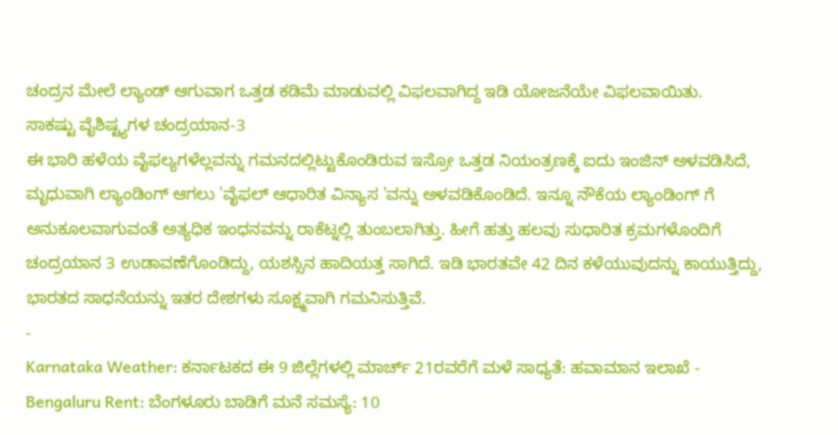ಚಂದ್ರನ ಮೇಲೆ ಲ್ಯಾಂಡ್ ಆಗುವಾಗ ಒತ್ತಡ ಕಡಿಮೆ ಮಾಡುವಲ್ಲಿ ವಿಫಲವಾಗಿದ್ದ ಇಡಿ ಯೋಜನೆಯೇ ವಿಫಲವಾಯಿತು.
ಸಾಕಷ್ಟು ವೈಶಿಷ್ಟ್ಯಗಳ ಚಂದ್ರಯಾನ-3
ಈ ಭಾರಿ ಹಳೆಯ ವೈಫಲ್ಯಗಳೆಲ್ಲವನ್ನು ಗಮನದಲ್ಲಿಟ್ಟುಕೊಂಡಿರುವ ಇಸ್ರೋ ಒತ್ತಡ ನಿಯಂತ್ರಣಕ್ಕೆ ಐದು ಇಂಜಿನ್ ಅಳವಡಿಸಿದೆ, ಮೃಧುವಾಗಿ ಲ್ಯಾಂಡಿಂಗ್ ಆಗಲು 'ವೈಫಲ್ ಆಧಾರಿತ ವಿನ್ಯಾಸ 'ವನ್ನು ಅಳವಡಿಕೊಂಡಿದೆ. ಇನ್ನೂ ನೌಕೆಯ ಲ್ಯಾಂಡಿಂಗ್ ಗೆ ಅನುಕೂಲವಾಗುವಂತೆ ಅತ್ಯಧಿಕ ಇಂಧನವನ್ನು ರಾಕೆಟ್ನಲ್ಲಿ ತುಂಬಲಾಗಿತ್ತು. ಹೀಗೆ ಹತ್ತು ಹಲವು ಸುಧಾರಿತ ಕ್ರಮಗಳೊಂದಿಗೆ ಚಂದ್ರಯಾನ 3 ಉಡಾವಣೆಗೊಂಡಿದ್ದು, ಯಶಸ್ಸಿನ ಹಾದಿಯತ್ತ ಸಾಗಿದೆ. ಇಡಿ ಭಾರತವೇ 42 ದಿನ ಕಳೆಯುವುದನ್ನು ಕಾಯುತ್ತಿದ್ದು, ಭಾರತದ ಸಾಧನೆಯನ್ನು ಇತರ ದೇಶಗಳು ಸೂಕ್ಷ್ಮವಾಗಿ ಗಮನಿಸುತ್ತಿವೆ.
-
Karnataka Weather: ಕರ್ನಾಟಕದ ಈ 9 ಜಿಲ್ಲೆಗಳಲ್ಲಿ ಮಾರ್ಚ್ 21ರವರೆಗೆ ಮಳೆ ಸಾಧ್ಯತೆ: ಹವಾಮಾನ ಇಲಾಖೆ -
Bengaluru Rent: ಬೆಂಗಳೂರು ಬಾಡಿಗೆ ಮನೆ ಸಮಸ್ಯೆ: 10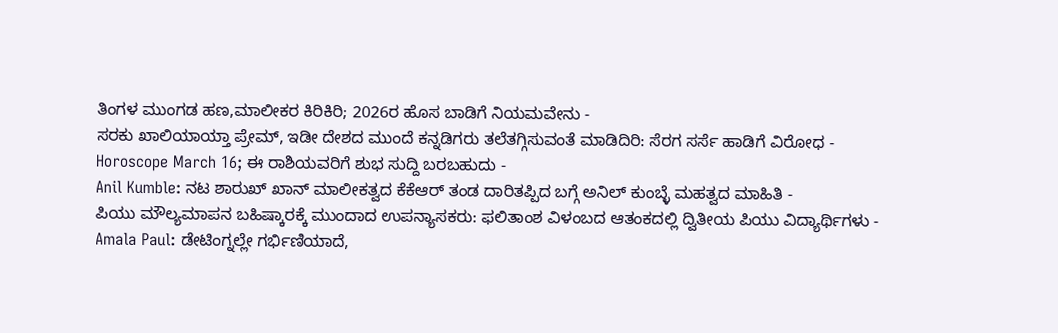ತಿಂಗಳ ಮುಂಗಡ ಹಣ,ಮಾಲೀಕರ ಕಿರಿಕಿರಿ; 2026ರ ಹೊಸ ಬಾಡಿಗೆ ನಿಯಮವೇನು -
ಸರಕು ಖಾಲಿಯಾಯ್ತಾ ಪ್ರೇಮ್, ಇಡೀ ದೇಶದ ಮುಂದೆ ಕನ್ನಡಿಗರು ತಲೆತಗ್ಗಿಸುವಂತೆ ಮಾಡಿದಿರಿ: ಸೆರಗ ಸರ್ಸೆ ಹಾಡಿಗೆ ವಿರೋಧ -
Horoscope March 16; ಈ ರಾಶಿಯವರಿಗೆ ಶುಭ ಸುದ್ದಿ ಬರಬಹುದು -
Anil Kumble: ನಟ ಶಾರುಖ್ ಖಾನ್ ಮಾಲೀಕತ್ವದ ಕೆಕೆಆರ್ ತಂಡ ದಾರಿತಪ್ಪಿದ ಬಗ್ಗೆ ಅನಿಲ್ ಕುಂಬ್ಳೆ ಮಹತ್ವದ ಮಾಹಿತಿ -
ಪಿಯು ಮೌಲ್ಯಮಾಪನ ಬಹಿಷ್ಕಾರಕ್ಕೆ ಮುಂದಾದ ಉಪನ್ಯಾಸಕರು: ಫಲಿತಾಂಶ ವಿಳಂಬದ ಆತಂಕದಲ್ಲಿ ದ್ವಿತೀಯ ಪಿಯು ವಿದ್ಯಾರ್ಥಿಗಳು -
Amala Paul: ಡೇಟಿಂಗ್ನಲ್ಲೇ ಗರ್ಭಿಣಿಯಾದೆ,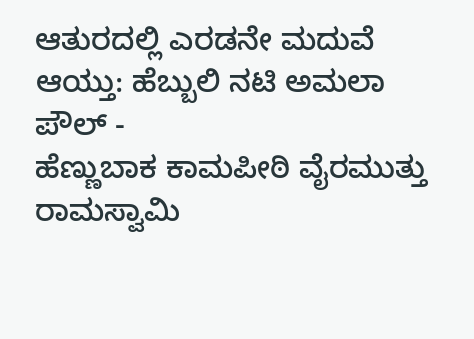ಆತುರದಲ್ಲಿ ಎರಡನೇ ಮದುವೆ ಆಯ್ತು: ಹೆಬ್ಬುಲಿ ನಟಿ ಅಮಲಾ ಪೌಲ್ -
ಹೆಣ್ಣುಬಾಕ ಕಾಮಪೀಠಿ ವೈರಮುತ್ತು ರಾಮಸ್ವಾಮಿ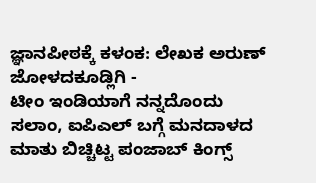ಜ್ಞಾನಪೀಠಕ್ಕೆ ಕಳಂಕ: ಲೇಖಕ ಅರುಣ್ ಜೋಳದಕೂಡ್ಲಿಗಿ -
ಟೀಂ ಇಂಡಿಯಾಗೆ ನನ್ನದೊಂದು ಸಲಾಂ, ಐಪಿಎಲ್ ಬಗ್ಗೆ ಮನದಾಳದ ಮಾತು ಬಿಚ್ಚಿಟ್ಟ ಪಂಜಾಬ್ ಕಿಂಗ್ಸ್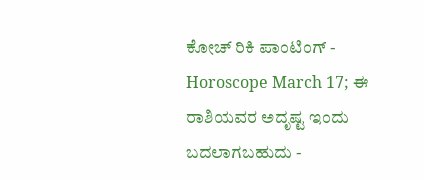ಕೋಚ್ ರಿಕಿ ಪಾಂಟಿಂಗ್ -
Horoscope March 17; ಈ ರಾಶಿಯವರ ಅದೃಷ್ಟ ಇಂದು ಬದಲಾಗಬಹುದು -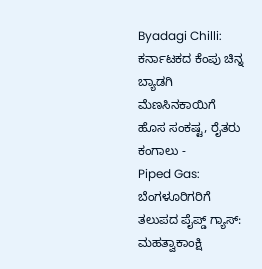Byadagi Chilli: ಕರ್ನಾಟಕದ ಕೆಂಪು ಚಿನ್ನ ಬ್ಯಾಡಗಿ ಮೆಣಸಿನಕಾಯಿಗೆ ಹೊಸ ಸಂಕಷ್ಟ, ರೈತರು ಕಂಗಾಲು -
Piped Gas: ಬೆಂಗಳೂರಿಗರಿಗೆ ತಲುಪದ ಪೈಪ್ಡ್ ಗ್ಯಾಸ್: ಮಹತ್ವಾಕಾಂಕ್ಷಿ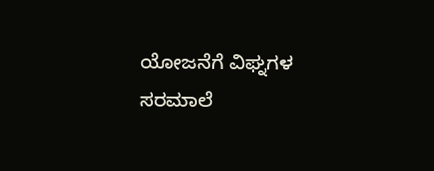ಯೋಜನೆಗೆ ವಿಘ್ನಗಳ ಸರಮಾಲೆ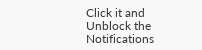Click it and Unblock the Notifications